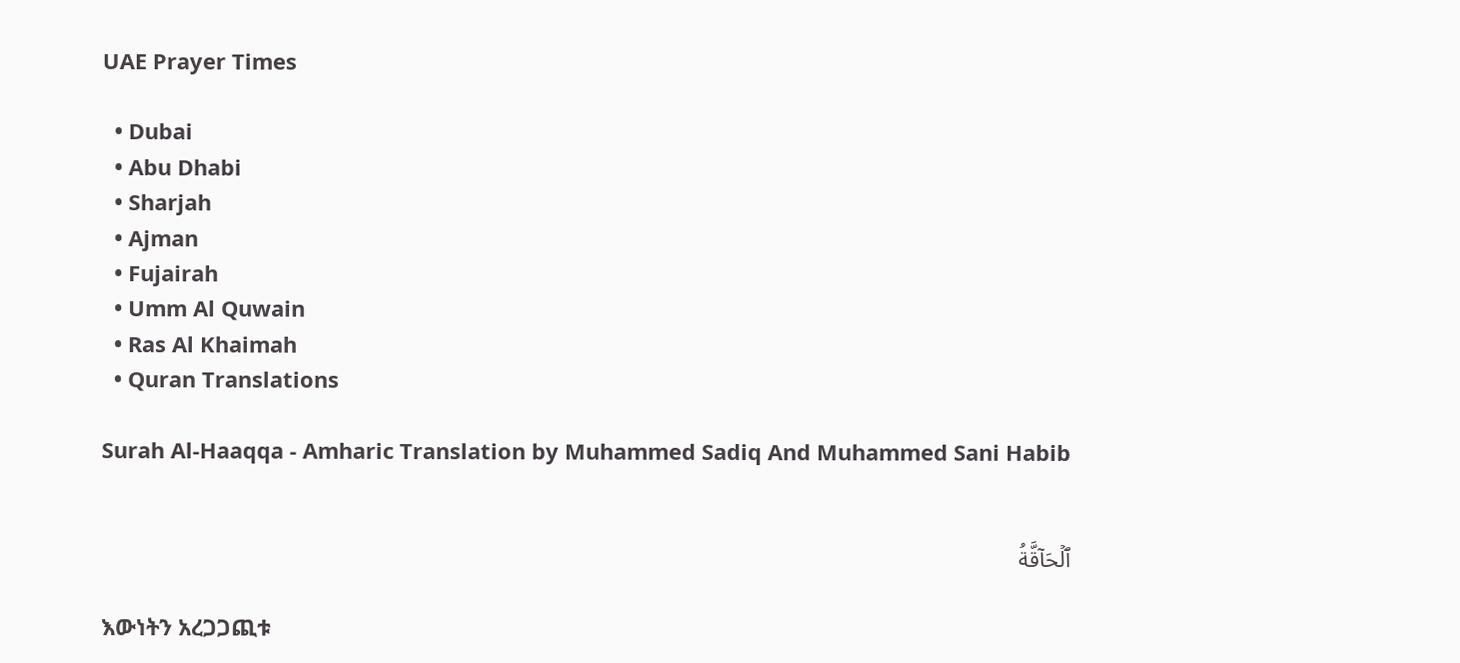UAE Prayer Times

  • Dubai
  • Abu Dhabi
  • Sharjah
  • Ajman
  • Fujairah
  • Umm Al Quwain
  • Ras Al Khaimah
  • Quran Translations

Surah Al-Haaqqa - Amharic Translation by Muhammed Sadiq And Muhammed Sani Habib


ٱلۡحَآقَّةُ

እውነትን አረጋጋጪቱ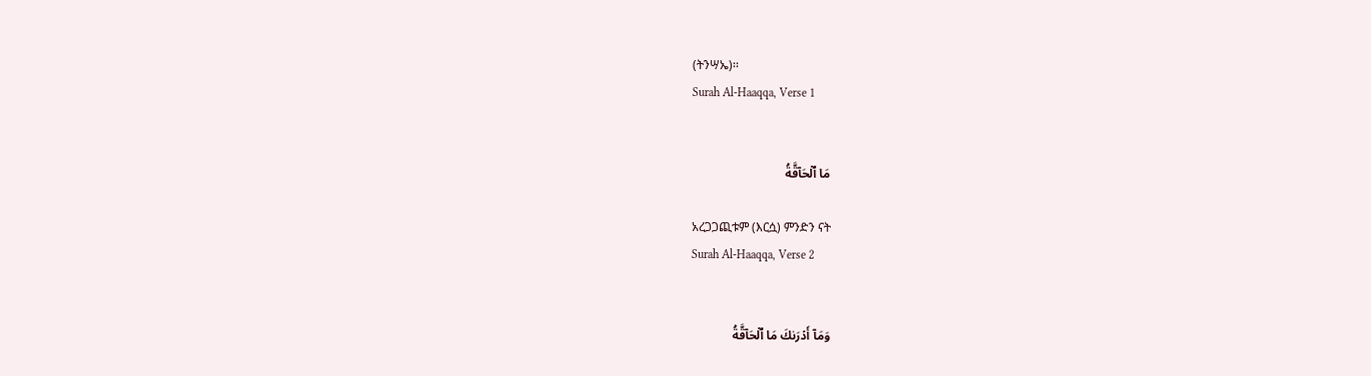(ትንሣኤ)፡፡
Surah Al-Haaqqa, Verse 1


مَا ٱلۡحَآقَّةُ

አረጋጋጪቱም (እርሷ) ምንድን ናት
Surah Al-Haaqqa, Verse 2


وَمَآ أَدۡرَىٰكَ مَا ٱلۡحَآقَّةُ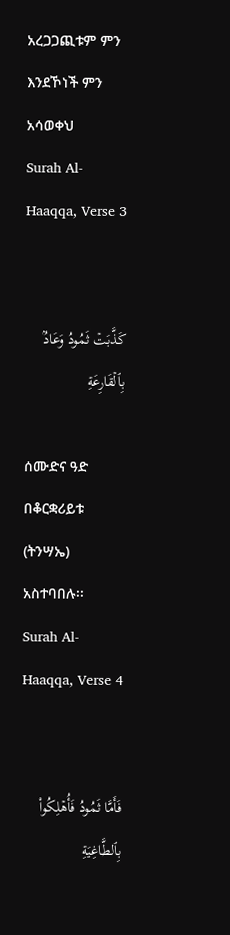አረጋጋጪቱም ምን እንደኾነች ምን አሳወቀህ
Surah Al-Haaqqa, Verse 3


كَذَّبَتۡ ثَمُودُ وَعَادُۢ بِٱلۡقَارِعَةِ

ሰሙድና ዓድ በቆርቋሪይቱ (ትንሣኤ) አስተባበሉ፡፡
Surah Al-Haaqqa, Verse 4


فَأَمَّا ثَمُودُ فَأُهۡلِكُواْ بِٱلطَّاغِيَةِ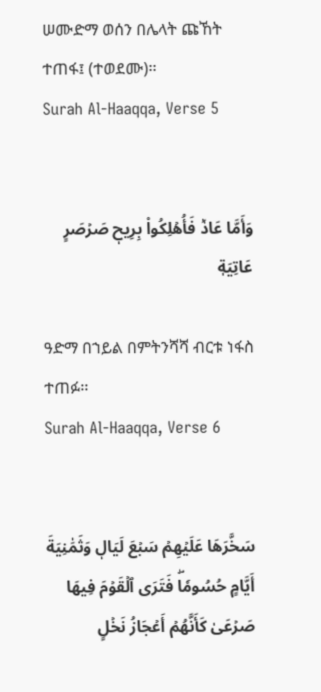ሠሙድማ ወሰን በሌላት ጩኸት ተጠፋ፤ (ተወደሙ)፡፡
Surah Al-Haaqqa, Verse 5


وَأَمَّا عَادٞ فَأُهۡلِكُواْ بِرِيحٖ صَرۡصَرٍ عَاتِيَةٖ

ዓድማ በኀይል በምትንሻሻ ብርቱ ነፋስ ተጠፉ፡፡
Surah Al-Haaqqa, Verse 6


سَخَّرَهَا عَلَيۡهِمۡ سَبۡعَ لَيَالٖ وَثَمَٰنِيَةَ أَيَّامٍ حُسُومٗاۖ فَتَرَى ٱلۡقَوۡمَ فِيهَا صَرۡعَىٰ كَأَنَّهُمۡ أَعۡجَازُ نَخۡلٍ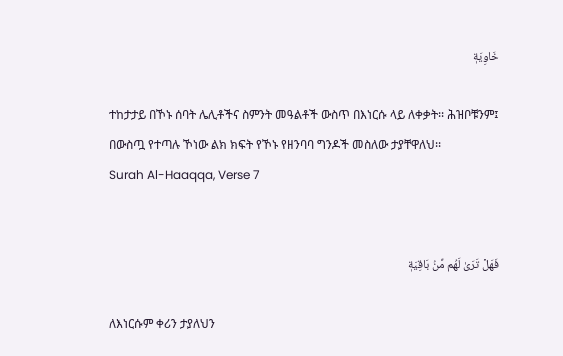خَاوِيَةٖ

ተከታታይ በኾኑ ሰባት ሌሊቶችና ስምንት መዓልቶች ውስጥ በእነርሱ ላይ ለቀቃት፡፡ ሕዝቦቹንም፤ በውስጧ የተጣሉ ኾነው ልክ ክፍት የኾኑ የዘንባባ ግንዶች መስለው ታያቸዋለህ፡፡
Surah Al-Haaqqa, Verse 7


فَهَلۡ تَرَىٰ لَهُم مِّنۢ بَاقِيَةٖ

ለእነርሱም ቀሪን ታያለህን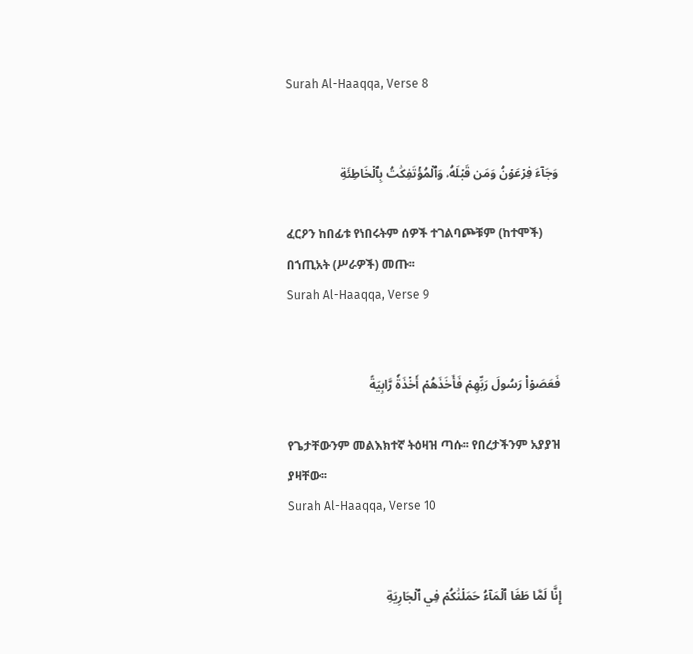Surah Al-Haaqqa, Verse 8


وَجَآءَ فِرۡعَوۡنُ وَمَن قَبۡلَهُۥ وَٱلۡمُؤۡتَفِكَٰتُ بِٱلۡخَاطِئَةِ

ፈርዖን ከበፊቱ የነበሩትም ሰዎች ተገልባጮቹም (ከተሞች) በኀጢአት (ሥራዎች) መጡ፡፡
Surah Al-Haaqqa, Verse 9


فَعَصَوۡاْ رَسُولَ رَبِّهِمۡ فَأَخَذَهُمۡ أَخۡذَةٗ رَّابِيَةً

የጌታቸውንም መልእክተኛ ትዕዛዝ ጣሱ፡፡ የበረታችንም አያያዝ ያዛቸው፡፡
Surah Al-Haaqqa, Verse 10


إِنَّا لَمَّا طَغَا ٱلۡمَآءُ حَمَلۡنَٰكُمۡ فِي ٱلۡجَارِيَةِ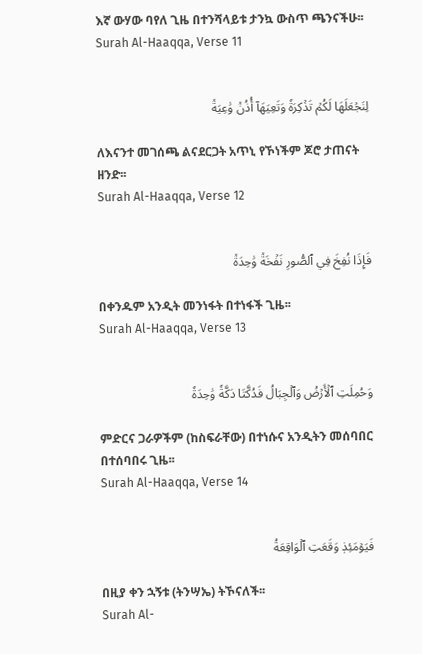እኛ ውሃው ባየለ ጊዜ በተንሻላይቱ ታንኳ ውስጥ ጫንናችሁ፡፡
Surah Al-Haaqqa, Verse 11


لِنَجۡعَلَهَا لَكُمۡ تَذۡكِرَةٗ وَتَعِيَهَآ أُذُنٞ وَٰعِيَةٞ

ለእናንተ መገሰጫ ልናደርጋት አጥኒ የኾነችም ጆሮ ታጠናት ዘንድ፡፡
Surah Al-Haaqqa, Verse 12


فَإِذَا نُفِخَ فِي ٱلصُّورِ نَفۡخَةٞ وَٰحِدَةٞ

በቀንዱም አንዲት መንነፋት በተነፋች ጊዜ፡፡
Surah Al-Haaqqa, Verse 13


وَحُمِلَتِ ٱلۡأَرۡضُ وَٱلۡجِبَالُ فَدُكَّتَا دَكَّةٗ وَٰحِدَةٗ

ምድርና ጋራዎችም (ከስፍራቸው) በተነሱና አንዲትን መሰባበር በተሰባበሩ ጊዜ፡፡
Surah Al-Haaqqa, Verse 14


فَيَوۡمَئِذٖ وَقَعَتِ ٱلۡوَاقِعَةُ

በዚያ ቀን ኋኝቱ (ትንሣኤ) ትኾናለች፡፡
Surah Al-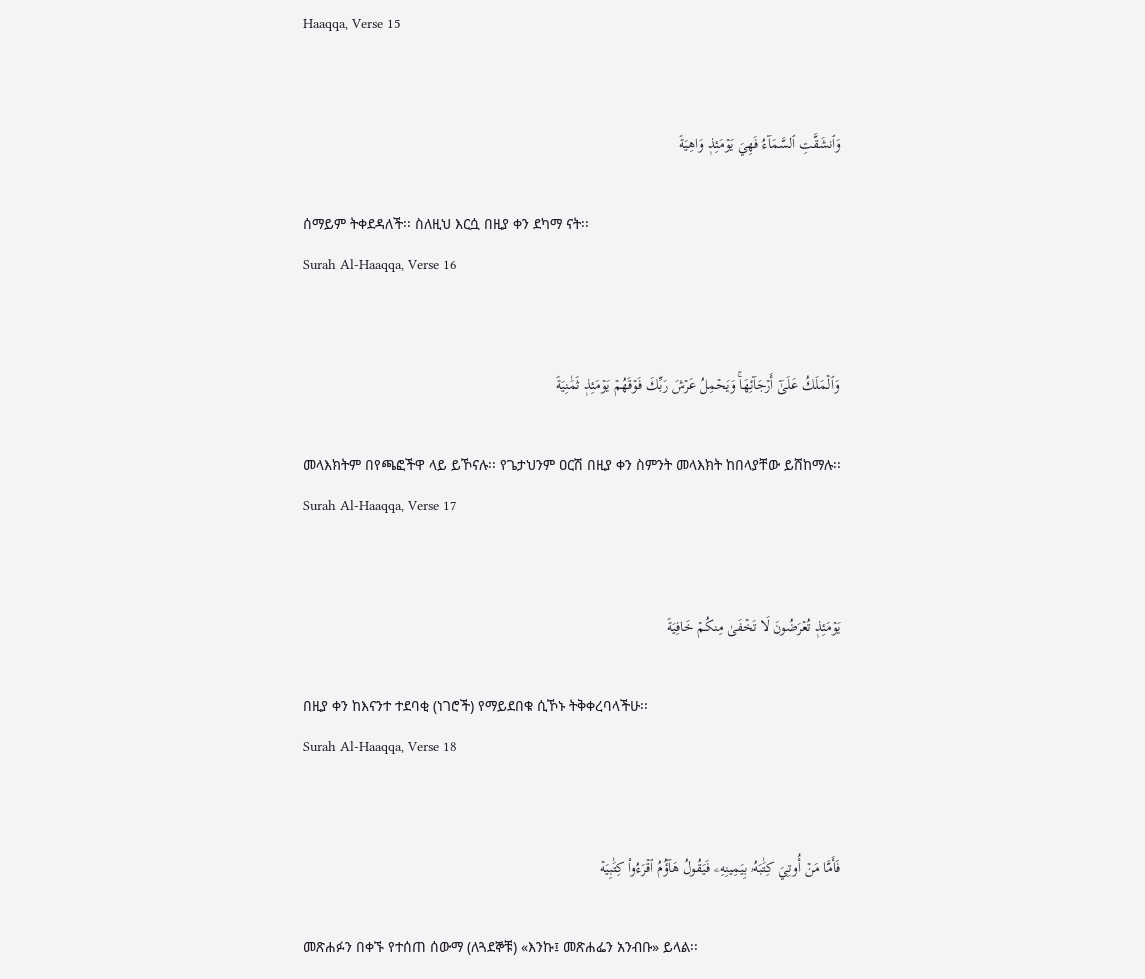Haaqqa, Verse 15


وَٱنشَقَّتِ ٱلسَّمَآءُ فَهِيَ يَوۡمَئِذٖ وَاهِيَةٞ

ሰማይም ትቀደዳለች፡፡ ስለዚህ እርሷ በዚያ ቀን ደካማ ናት፡፡
Surah Al-Haaqqa, Verse 16


وَٱلۡمَلَكُ عَلَىٰٓ أَرۡجَآئِهَاۚ وَيَحۡمِلُ عَرۡشَ رَبِّكَ فَوۡقَهُمۡ يَوۡمَئِذٖ ثَمَٰنِيَةٞ

መላእክትም በየጫፎችዋ ላይ ይኾናሉ፡፡ የጌታህንም ዐርሽ በዚያ ቀን ስምንት መላእክት ከበላያቸው ይሸከማሉ፡፡
Surah Al-Haaqqa, Verse 17


يَوۡمَئِذٖ تُعۡرَضُونَ لَا تَخۡفَىٰ مِنكُمۡ خَافِيَةٞ

በዚያ ቀን ከእናንተ ተደባቂ (ነገሮች) የማይደበቁ ሲኾኑ ትቅቀረባላችሁ፡፡
Surah Al-Haaqqa, Verse 18


فَأَمَّا مَنۡ أُوتِيَ كِتَٰبَهُۥ بِيَمِينِهِۦ فَيَقُولُ هَآؤُمُ ٱقۡرَءُواْ كِتَٰبِيَهۡ

መጽሐፉን በቀኙ የተሰጠ ሰውማ (ለጓደኞቹ) «እንኩ፤ መጽሐፌን አንብቡ» ይላል፡፡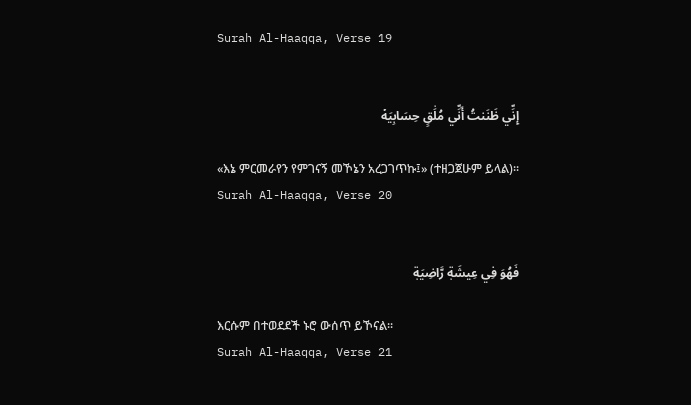Surah Al-Haaqqa, Verse 19


إِنِّي ظَنَنتُ أَنِّي مُلَٰقٍ حِسَابِيَهۡ

«እኔ ምርመራየን የምገናኝ መኾኔን አረጋገጥኩ፤» (ተዘጋጀሁም ይላል)፡፡
Surah Al-Haaqqa, Verse 20


فَهُوَ فِي عِيشَةٖ رَّاضِيَةٖ

እርሱም በተወደደች ኑሮ ውሰጥ ይኾናል፡፡
Surah Al-Haaqqa, Verse 21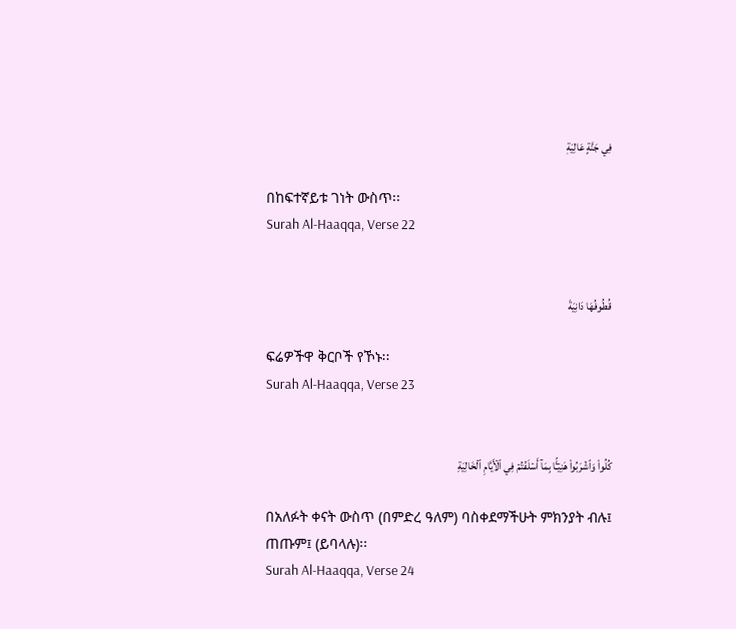فِي جَنَّةٍ عَالِيَةٖ

በከፍተኛይቱ ገነት ውስጥ፡፡
Surah Al-Haaqqa, Verse 22


قُطُوفُهَا دَانِيَةٞ

ፍሬዎችዋ ቅርቦች የኾኑ፡፡
Surah Al-Haaqqa, Verse 23


كُلُواْ وَٱشۡرَبُواْ هَنِيٓـَٔۢا بِمَآ أَسۡلَفۡتُمۡ فِي ٱلۡأَيَّامِ ٱلۡخَالِيَةِ

በአለፉት ቀናት ውስጥ (በምድረ ዓለም) ባስቀደማችሁት ምክንያት ብሉ፤ ጠጡም፤ (ይባላሉ)፡፡
Surah Al-Haaqqa, Verse 24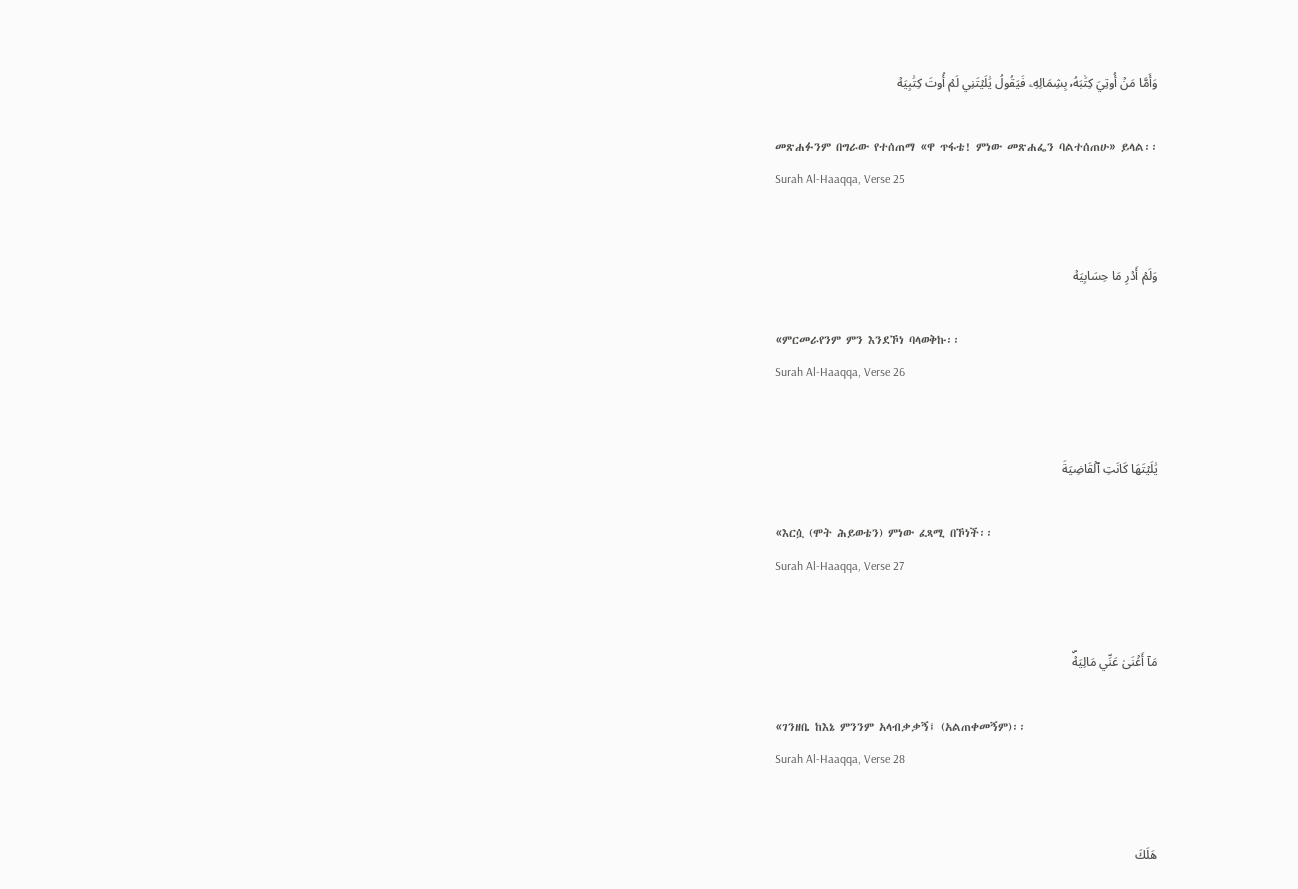وَأَمَّا مَنۡ أُوتِيَ كِتَٰبَهُۥ بِشِمَالِهِۦ فَيَقُولُ يَٰلَيۡتَنِي لَمۡ أُوتَ كِتَٰبِيَهۡ

መጽሐፉንም በግራው የተሰጠማ «ዋ ጥፋቴ! ምነው መጽሐፌን ባልተሰጠሁ» ይላል፡፡
Surah Al-Haaqqa, Verse 25


وَلَمۡ أَدۡرِ مَا حِسَابِيَهۡ

«ምርመራየንም ምን እንደኾነ ባላወቅኩ፡፡
Surah Al-Haaqqa, Verse 26


يَٰلَيۡتَهَا كَانَتِ ٱلۡقَاضِيَةَ

«እርሷ (ሞት ሕይወቴን) ምነው ፈጻሚ በኾነች፡፡
Surah Al-Haaqqa, Verse 27


مَآ أَغۡنَىٰ عَنِّي مَالِيَهۡۜ

«ገንዘቤ ከእኔ ምንንም አላብቃቃኝ፤ (አልጠቀመኝም)፡፡
Surah Al-Haaqqa, Verse 28


هَلَكَ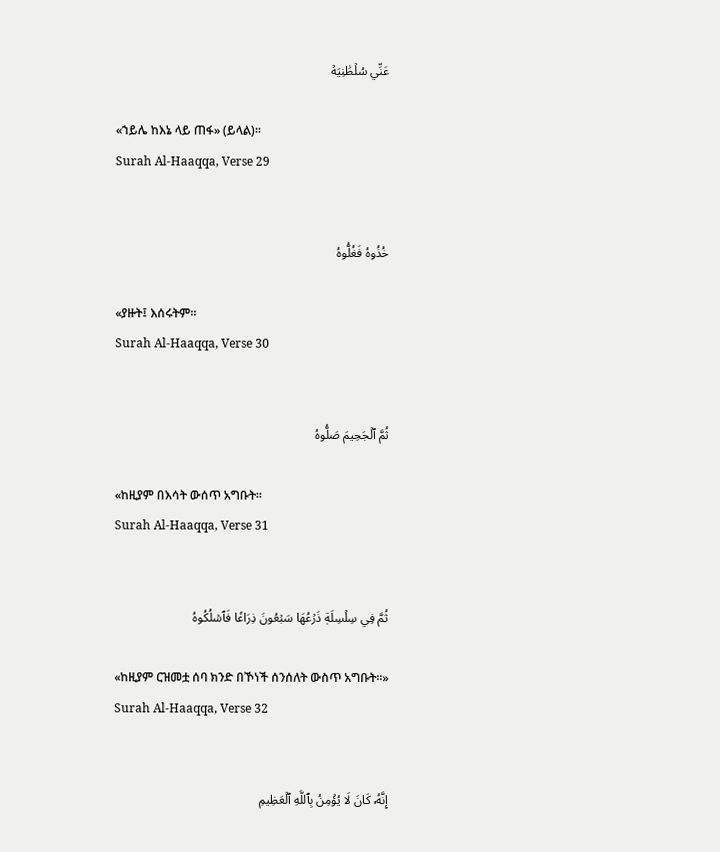عَنِّي سُلۡطَٰنِيَهۡ

«ኀይሌ ከእኔ ላይ ጠፋ» (ይላል)፡፡
Surah Al-Haaqqa, Verse 29


خُذُوهُ فَغُلُّوهُ

«ያዙት፤ እሰሩትም፡፡
Surah Al-Haaqqa, Verse 30


ثُمَّ ٱلۡجَحِيمَ صَلُّوهُ

«ከዚያም በእሳት ውሰጥ አግቡት፡፡
Surah Al-Haaqqa, Verse 31


ثُمَّ فِي سِلۡسِلَةٖ ذَرۡعُهَا سَبۡعُونَ ذِرَاعٗا فَٱسۡلُكُوهُ

«ከዚያም ርዝመቷ ሰባ ክንድ በኾነች ሰንሰለት ውስጥ አግቡት፡፡»
Surah Al-Haaqqa, Verse 32


إِنَّهُۥ كَانَ لَا يُؤۡمِنُ بِٱللَّهِ ٱلۡعَظِيمِ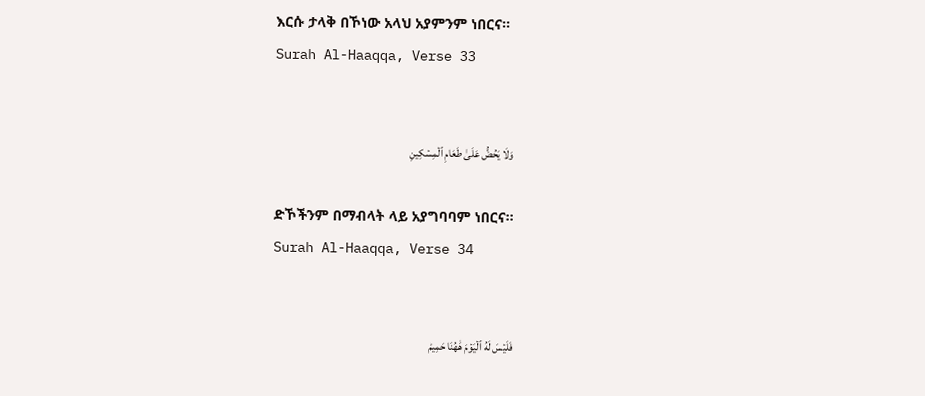እርሱ ታላቅ በኾነው አላህ አያምንም ነበርና፡፡
Surah Al-Haaqqa, Verse 33


وَلَا يَحُضُّ عَلَىٰ طَعَامِ ٱلۡمِسۡكِينِ

ድኾችንም በማብላት ላይ አያግባባም ነበርና፡፡
Surah Al-Haaqqa, Verse 34


فَلَيۡسَ لَهُ ٱلۡيَوۡمَ هَٰهُنَا حَمِيمٞ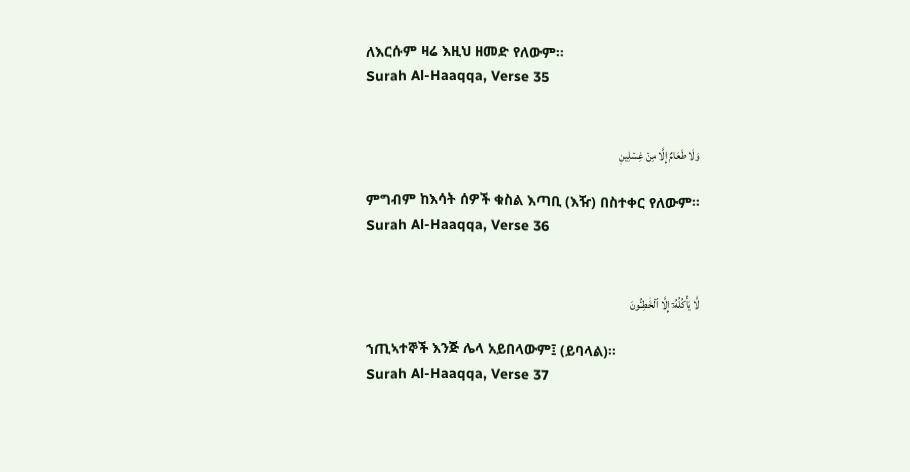ለእርሱም ዛሬ እዚህ ዘመድ የለውም፡፡
Surah Al-Haaqqa, Verse 35


وَلَا طَعَامٌ إِلَّا مِنۡ غِسۡلِينٖ

ምግብም ከእሳት ሰዎች ቁስል እጣቢ (እዥ) በስተቀር የለውም፡፡
Surah Al-Haaqqa, Verse 36


لَّا يَأۡكُلُهُۥٓ إِلَّا ٱلۡخَٰطِـُٔونَ

ኀጢኣተኞች እንጅ ሌላ አይበላውም፤ (ይባላል)፡፡
Surah Al-Haaqqa, Verse 37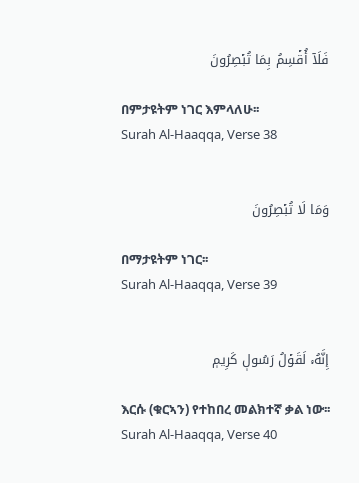فَلَآ أُقۡسِمُ بِمَا تُبۡصِرُونَ

በምታዩትም ነገር እምላለሁ፡፡
Surah Al-Haaqqa, Verse 38


وَمَا لَا تُبۡصِرُونَ

በማታዩትም ነገር፡፡
Surah Al-Haaqqa, Verse 39


إِنَّهُۥ لَقَوۡلُ رَسُولٖ كَرِيمٖ

እርሱ (ቁርኣን) የተከበረ መልክተኛ ቃል ነው፡፡
Surah Al-Haaqqa, Verse 40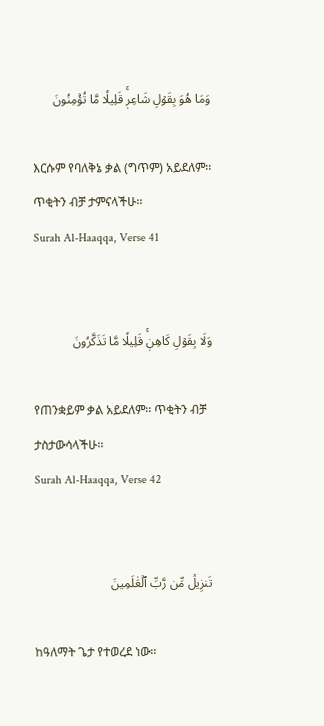وَمَا هُوَ بِقَوۡلِ شَاعِرٖۚ قَلِيلٗا مَّا تُؤۡمِنُونَ

እርሱም የባለቅኔ ቃል (ግጥም) አይደለም፡፡ ጥቂትን ብቻ ታምናላችሁ፡፡
Surah Al-Haaqqa, Verse 41


وَلَا بِقَوۡلِ كَاهِنٖۚ قَلِيلٗا مَّا تَذَكَّرُونَ

የጠንቋይም ቃል አይደለም፡፡ ጥቂትን ብቻ ታስታውሳላችሁ፡፡
Surah Al-Haaqqa, Verse 42


تَنزِيلٞ مِّن رَّبِّ ٱلۡعَٰلَمِينَ

ከዓለማት ጌታ የተወረደ ነው፡፡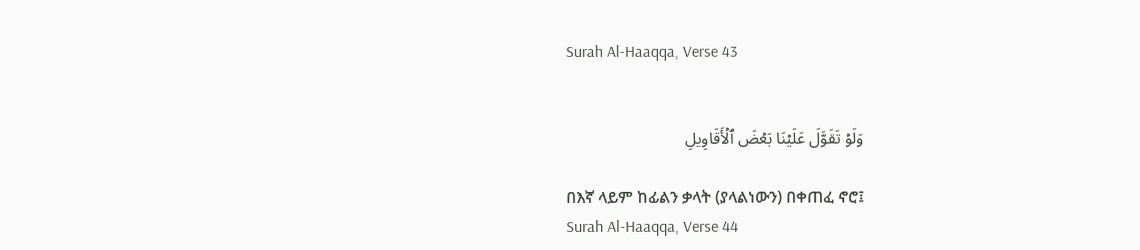Surah Al-Haaqqa, Verse 43


وَلَوۡ تَقَوَّلَ عَلَيۡنَا بَعۡضَ ٱلۡأَقَاوِيلِ

በእኛ ላይም ከፊልን ቃላት (ያላልነውን) በቀጠፈ ኖሮ፤
Surah Al-Haaqqa, Verse 44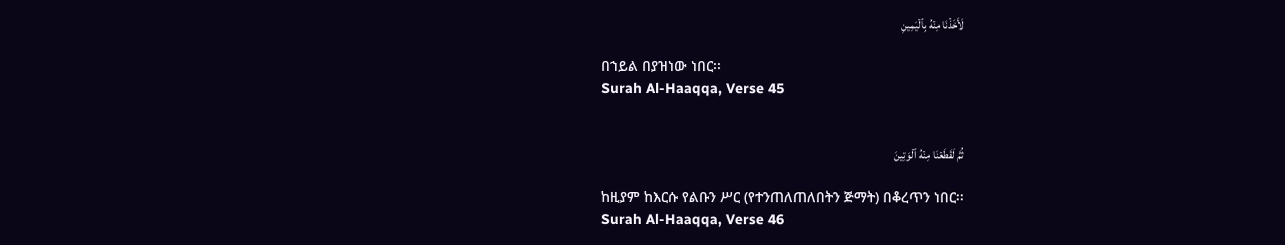لَأَخَذۡنَا مِنۡهُ بِٱلۡيَمِينِ

በኀይል በያዝነው ነበር፡፡
Surah Al-Haaqqa, Verse 45


ثُمَّ لَقَطَعۡنَا مِنۡهُ ٱلۡوَتِينَ

ከዚያም ከእርሱ የልቡን ሥር (የተንጠለጠለበትን ጅማት) በቆረጥን ነበር፡፡
Surah Al-Haaqqa, Verse 46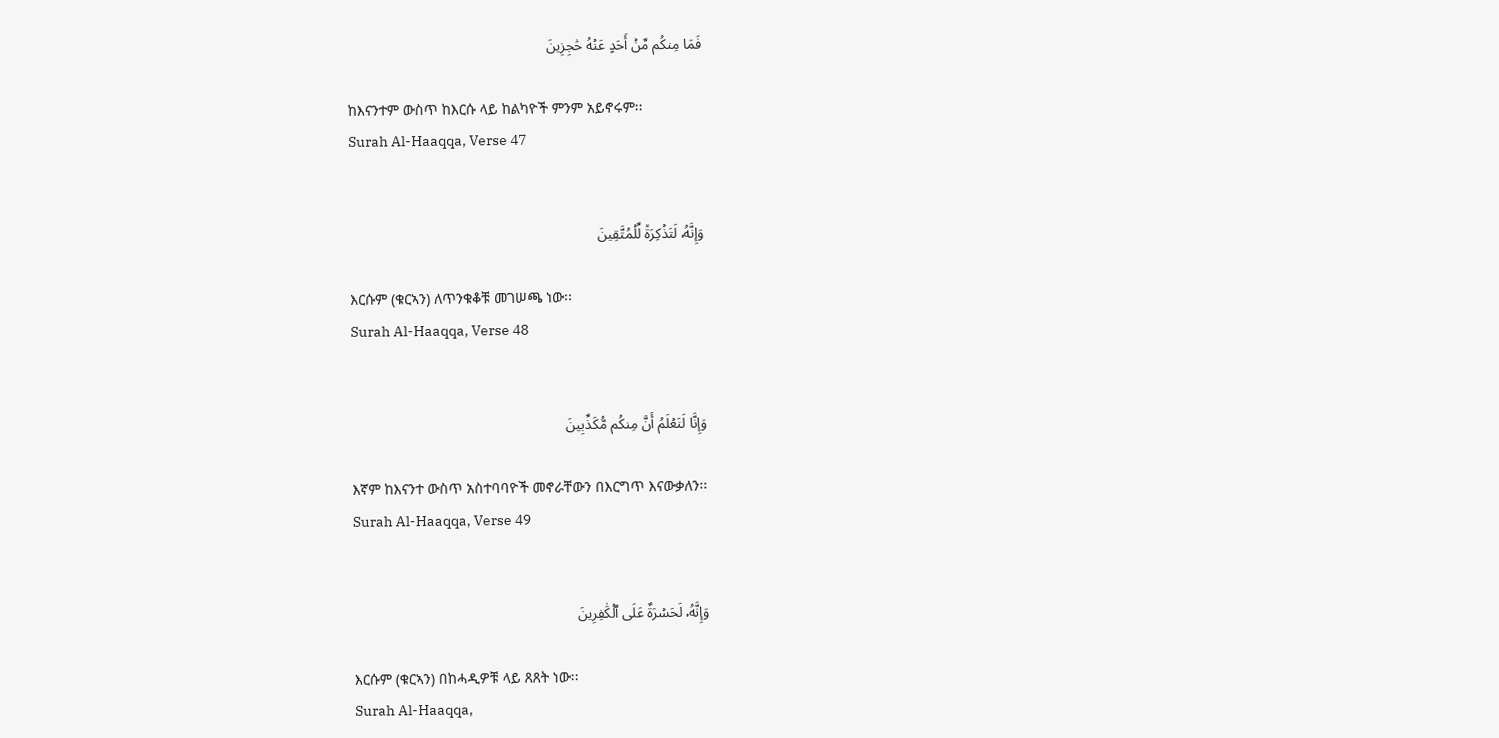فَمَا مِنكُم مِّنۡ أَحَدٍ عَنۡهُ حَٰجِزِينَ

ከእናንተም ውስጥ ከእርሱ ላይ ከልካዮች ምንም አይኖሩም፡፡
Surah Al-Haaqqa, Verse 47


وَإِنَّهُۥ لَتَذۡكِرَةٞ لِّلۡمُتَّقِينَ

እርሱም (ቁርኣን) ለጥንቁቆቹ መገሠጫ ነው፡፡
Surah Al-Haaqqa, Verse 48


وَإِنَّا لَنَعۡلَمُ أَنَّ مِنكُم مُّكَذِّبِينَ

እኛም ከእናንተ ውስጥ አስተባባዮች መኖራቸውን በእርግጥ እናውቃለን፡፡
Surah Al-Haaqqa, Verse 49


وَإِنَّهُۥ لَحَسۡرَةٌ عَلَى ٱلۡكَٰفِرِينَ

እርሱም (ቁርኣን) በከሓዲዎቹ ላይ ጸጸት ነው፡፡
Surah Al-Haaqqa,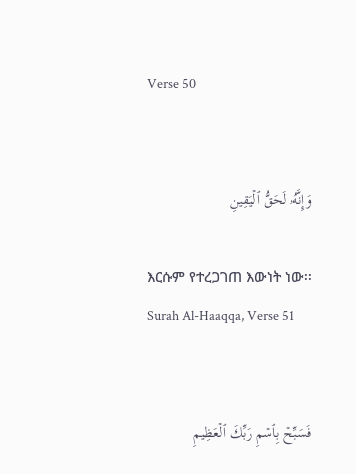Verse 50


وَإِنَّهُۥ لَحَقُّ ٱلۡيَقِينِ

እርሱም የተረጋገጠ እውነት ነው፡፡
Surah Al-Haaqqa, Verse 51


فَسَبِّحۡ بِٱسۡمِ رَبِّكَ ٱلۡعَظِيمِ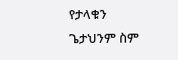የታላቁን ጌታህንም ስም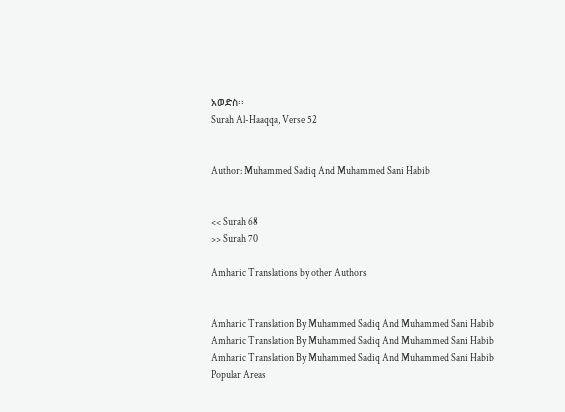አወድስ፡፡
Surah Al-Haaqqa, Verse 52


Author: Muhammed Sadiq And Muhammed Sani Habib


<< Surah 68
>> Surah 70

Amharic Translations by other Authors


Amharic Translation By Muhammed Sadiq And Muhammed Sani Habib
Amharic Translation By Muhammed Sadiq And Muhammed Sani Habib
Amharic Translation By Muhammed Sadiq And Muhammed Sani Habib
Popular Areas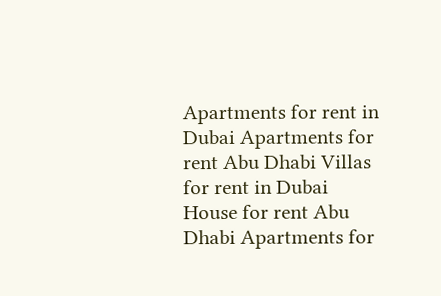Apartments for rent in Dubai Apartments for rent Abu Dhabi Villas for rent in Dubai House for rent Abu Dhabi Apartments for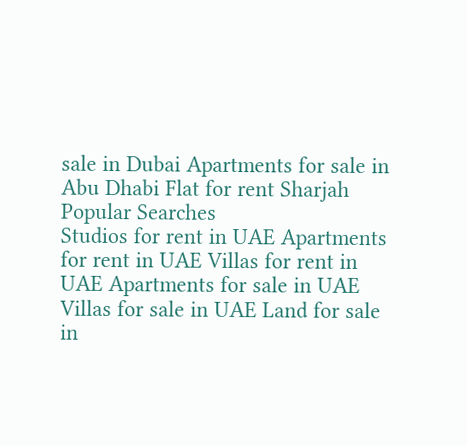sale in Dubai Apartments for sale in Abu Dhabi Flat for rent Sharjah
Popular Searches
Studios for rent in UAE Apartments for rent in UAE Villas for rent in UAE Apartments for sale in UAE Villas for sale in UAE Land for sale in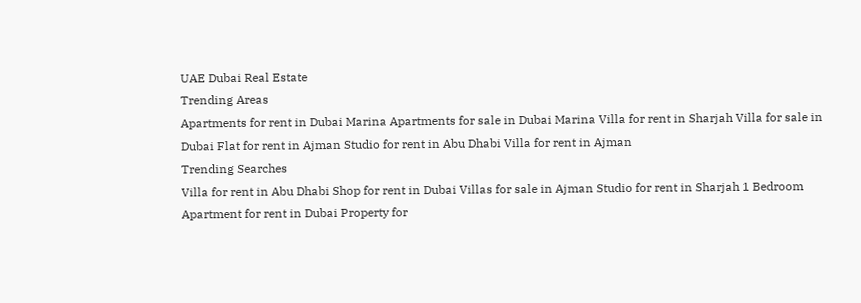UAE Dubai Real Estate
Trending Areas
Apartments for rent in Dubai Marina Apartments for sale in Dubai Marina Villa for rent in Sharjah Villa for sale in Dubai Flat for rent in Ajman Studio for rent in Abu Dhabi Villa for rent in Ajman
Trending Searches
Villa for rent in Abu Dhabi Shop for rent in Dubai Villas for sale in Ajman Studio for rent in Sharjah 1 Bedroom Apartment for rent in Dubai Property for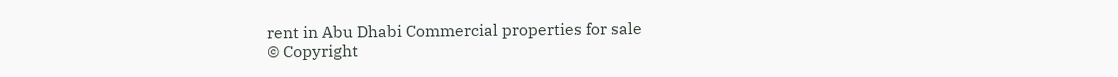rent in Abu Dhabi Commercial properties for sale
© Copyright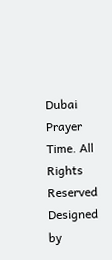Dubai Prayer Time. All Rights Reserved
Designed by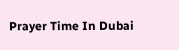Prayer Time In Dubai